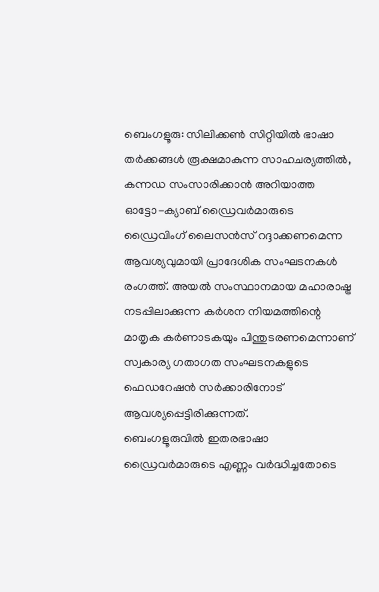ബെംഗളൂരു: സിലിക്കൺ സിറ്റിയിൽ ഭാഷാ തർക്കങ്ങൾ രൂക്ഷമാകുന്ന സാഹചര്യത്തിൽ, കന്നഡ സംസാരിക്കാൻ അറിയാത്ത ഓട്ടോ-ക്യാബ് ഡ്രൈവർമാരുടെ ഡ്രൈവിംഗ് ലൈസൻസ് റദ്ദാക്കണമെന്ന ആവശ്യവുമായി പ്രാദേശിക സംഘടനകൾ രംഗത്ത്. അയൽ സംസ്ഥാനമായ മഹാരാഷ്ട്ര നടപ്പിലാക്കുന്ന കർശന നിയമത്തിന്റെ മാതൃക കർണാടകയും പിന്തുടരണമെന്നാണ് സ്വകാര്യ ഗതാഗത സംഘടനകളുടെ ഫെഡറേഷൻ സർക്കാരിനോട് ആവശ്യപ്പെട്ടിരിക്കുന്നത്.
ബെംഗളൂരുവിൽ ഇതരഭാഷാ ഡ്രൈവർമാരുടെ എണ്ണം വർദ്ധിച്ചതോടെ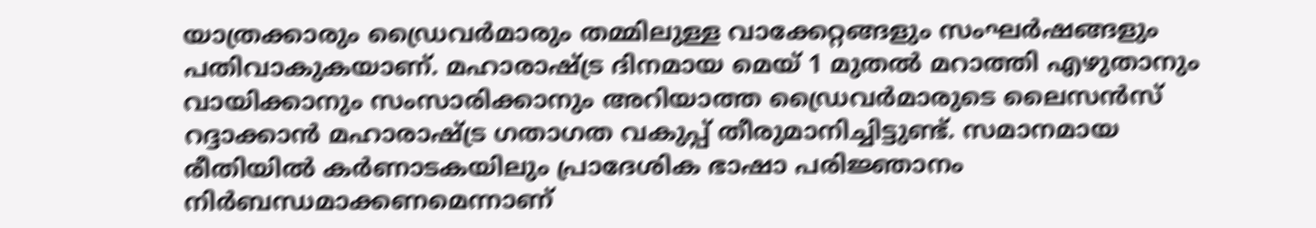യാത്രക്കാരും ഡ്രൈവർമാരും തമ്മിലുള്ള വാക്കേറ്റങ്ങളും സംഘർഷങ്ങളും പതിവാകുകയാണ്. മഹാരാഷ്ട്ര ദിനമായ മെയ് 1 മുതൽ മറാത്തി എഴുതാനും വായിക്കാനും സംസാരിക്കാനും അറിയാത്ത ഡ്രൈവർമാരുടെ ലൈസൻസ് റദ്ദാക്കാൻ മഹാരാഷ്ട്ര ഗതാഗത വകുപ്പ് തീരുമാനിച്ചിട്ടുണ്ട്. സമാനമായ രീതിയിൽ കർണാടകയിലും പ്രാദേശിക ഭാഷാ പരിജ്ഞാനം നിർബന്ധമാക്കണമെന്നാണ്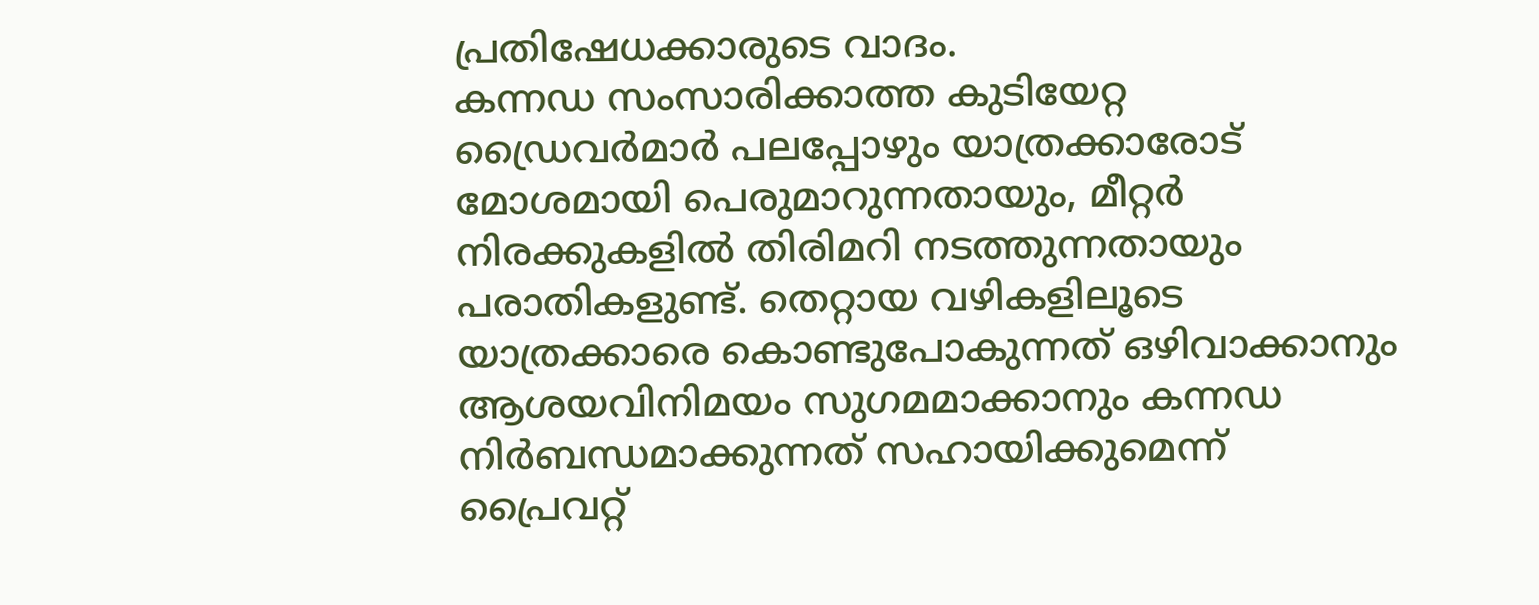പ്രതിഷേധക്കാരുടെ വാദം.
കന്നഡ സംസാരിക്കാത്ത കുടിയേറ്റ ഡ്രൈവർമാർ പലപ്പോഴും യാത്രക്കാരോട് മോശമായി പെരുമാറുന്നതായും, മീറ്റർ നിരക്കുകളിൽ തിരിമറി നടത്തുന്നതായും പരാതികളുണ്ട്. തെറ്റായ വഴികളിലൂടെ യാത്രക്കാരെ കൊണ്ടുപോകുന്നത് ഒഴിവാക്കാനും ആശയവിനിമയം സുഗമമാക്കാനും കന്നഡ നിർബന്ധമാക്കുന്നത് സഹായിക്കുമെന്ന് പ്രൈവറ്റ്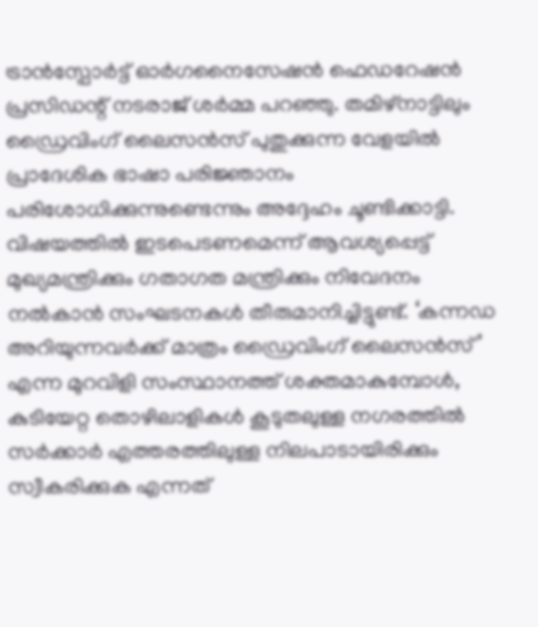ട്രാൻസ്പോർട്ട് ഓർഗനൈസേഷൻ ഫെഡറേഷൻ പ്രസിഡന്റ് നടരാജ് ശർമ്മ പറഞ്ഞു. തമിഴ്നാട്ടിലും ഡ്രൈവിംഗ് ലൈസൻസ് പുതുക്കുന്ന വേളയിൽ പ്രാദേശിക ഭാഷാ പരിജ്ഞാനം പരിശോധിക്കുന്നുണ്ടെന്നും അദ്ദേഹം ചൂണ്ടിക്കാട്ടി.
വിഷയത്തിൽ ഇടപെടണമെന്ന് ആവശ്യപ്പെട്ട് മുഖ്യമന്ത്രിക്കും ഗതാഗത മന്ത്രിക്കും നിവേദനം നൽകാൻ സംഘടനകൾ തീരുമാനിച്ചിട്ടുണ്ട്. ‘കന്നഡ അറിയുന്നവർക്ക് മാത്രം ഡ്രൈവിംഗ് ലൈസൻസ്’ എന്ന മുറവിളി സംസ്ഥാനത്ത് ശക്തമാകുമ്പോൾ, കുടിയേറ്റ തൊഴിലാളികൾ കൂടുതലുള്ള നഗരത്തിൽ സർക്കാർ എത്തരത്തിലുള്ള നിലപാടായിരിക്കും സ്വീകരിക്കുക എന്നത്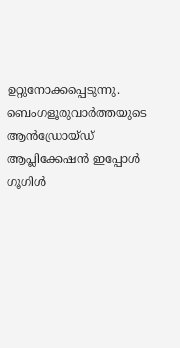ഉറ്റുനോക്കപ്പെടുന്നു.
ബെംഗളൂരുവാർത്തയുടെ ആൻഡ്രോയ്ഡ് ആപ്ലിക്കേഷൻ ഇപ്പോൾ ഗൂഗിൾ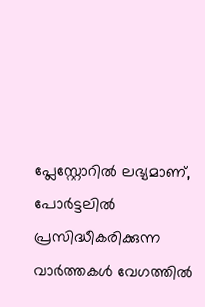പ്ലേസ്റ്റോറിൽ ലഭ്യമാണ്, പോർട്ടലിൽ പ്രസിദ്ധീകരിക്കുന്ന വാർത്തകൾ വേഗത്തിൽ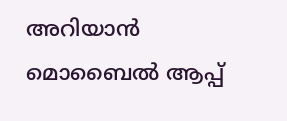അറിയാൻ മൊബൈൽ ആപ്പ്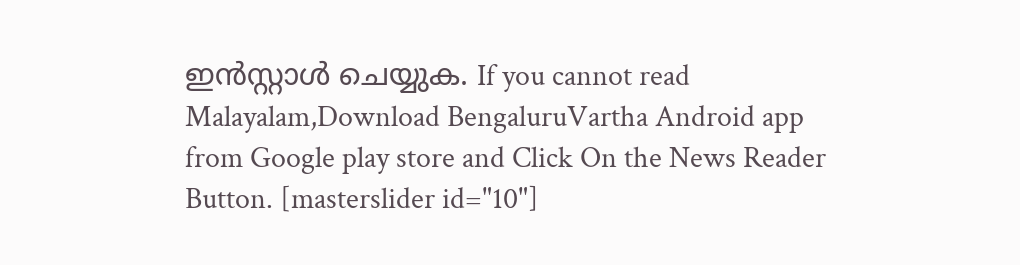ഇൻസ്റ്റാൾ ചെയ്യുക. If you cannot read Malayalam,Download BengaluruVartha Android app from Google play store and Click On the News Reader Button. [masterslider id="10"]